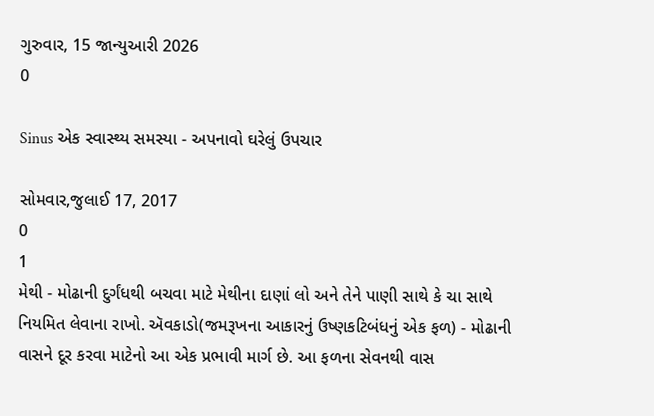ગુરુવાર, 15 જાન્યુઆરી 2026
0

Sinus એક સ્વાસ્થ્ય સમસ્યા - અપનાવો ઘરેલું ઉપચાર

સોમવાર,જુલાઈ 17, 2017
0
1
મેથી - મોઢાની દુર્ગંધથી બચવા માટે મેથીના દાણાં લો અને તેને પાણી સાથે કે ચા સાથે નિયમિત લેવાના રાખો. ઍવકાડો(જમરૂખના આકારનું ઉષ્ણકટિબંધનું એક ફળ) - મોઢાની વાસને દૂર કરવા માટેનો આ એક પ્રભાવી માર્ગ છે. આ ફળના સેવનથી વાસ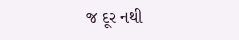જ દૂર નથી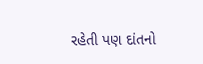રહેતી પણ દાંતનો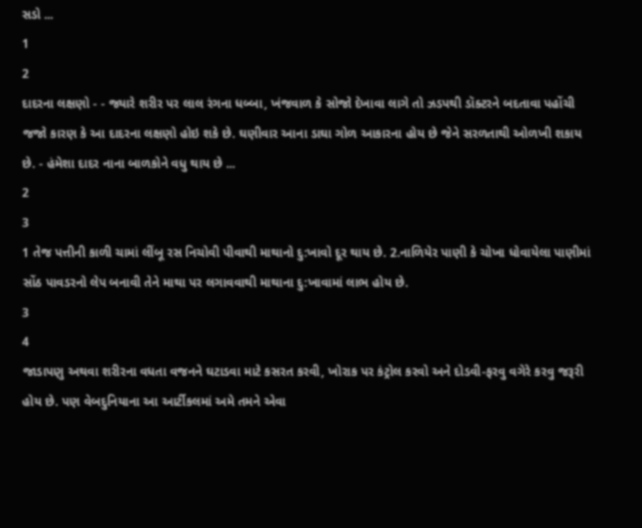સડો ...
1
2
દાદરના લક્ષણો - - જ્યારે શરીર પર લાલ રંગના ધબ્બા, ખંજવાળ કે સોજો દેખાવા લાગે તો ઝડપથી ડૉક્ટરને બદતાવા પહોંચી જજો કારણ કે આ દાદરના લક્ષણો હોઇ શકે છે. ઘણીવાર આના ડાઘા ગોળ આકારના હોય છે જેને સરળતાથી ઓળખી શકાય છે. - હંમેશા દાદર નાના બાળકોને વધુ થાય છે ...
2
3
1 તેજ પત્તીની કાળી ચામાં લીંબૂ રસ નિચોવી પીવાથી માથાનો દુ:ખાવો દૂર થાય છે. 2.નાળિયેર પાણી કે ચોખા ધોવાયેલા પાણીમાં સોંઠ પાવડરનો લેપ બનાવી તેને માથા પર લગાવવાથી માથાના દુ:ખાવામાં લાભ હોય છે.
3
4
જાડાપણુ અથવા શરીરના વધતા વજનને ઘટાડવા માટે કસરત કરવી, ખોરાક પર કંટ્રોલ કરવો અને દોડવી-ફરવુ વગેરે કરવુ જરૂરી હોય છે. પણ વેબદુનિયાના આ આર્ટીકલમાં અમે તમને એવા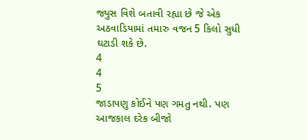જ્યુસ વિશે બતાવી રહ્યા છે જે એક અઠવાડિયામાં તમારુ વજન 5 કિલો સુધી ઘટાડી શકે છે.
4
4
5
જાડાપણુ કોઈને પણ ગમતુ નથી. પણ આજકાલ દરેક બીજો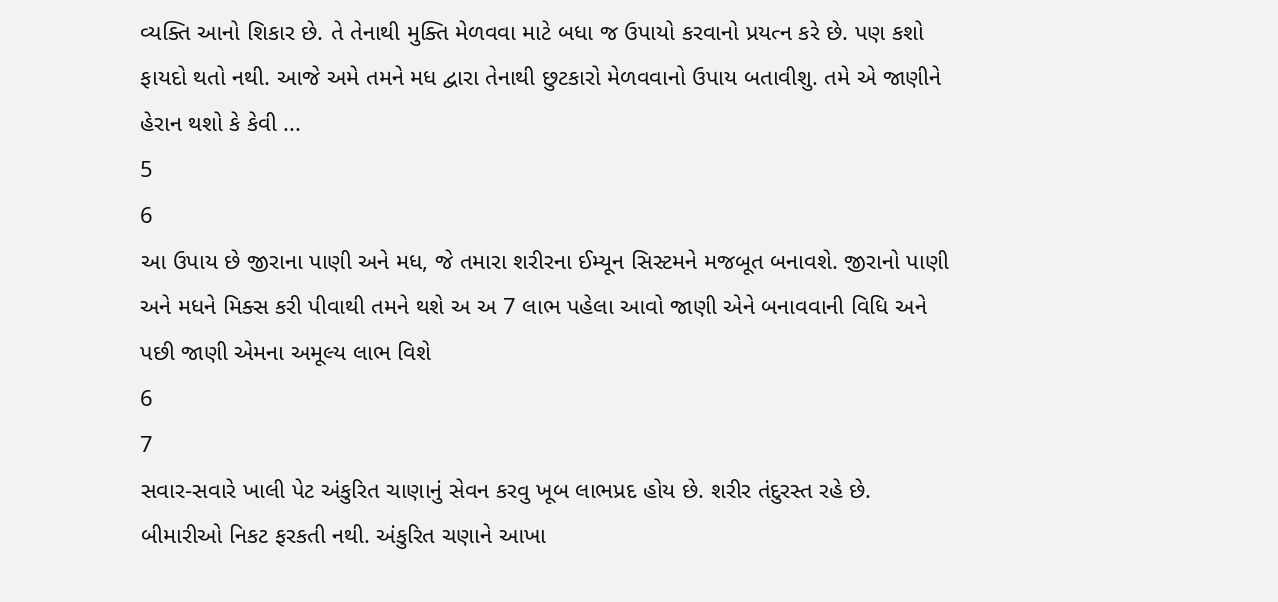વ્યક્તિ આનો શિકાર છે. તે તેનાથી મુક્તિ મેળવવા માટે બધા જ ઉપાયો કરવાનો પ્રયત્ન કરે છે. પણ કશો ફાયદો થતો નથી. આજે અમે તમને મધ દ્વારા તેનાથી છુટકારો મેળવવાનો ઉપાય બતાવીશુ. તમે એ જાણીને હેરાન થશો કે કેવી ...
5
6
આ ઉપાય છે જીરાના પાણી અને મધ, જે તમારા શરીરના ઈમ્યૂન સિસ્ટમને મજબૂત બનાવશે. જીરાનો પાણી અને મધને મિક્સ કરી પીવાથી તમને થશે અ અ 7 લાભ પહેલા આવો જાણી એને બનાવવાની વિધિ અને પછી જાણી એમના અમૂલ્ય લાભ વિશે
6
7
સવાર-સવારે ખાલી પેટ અંકુરિત ચાણાનું સેવન કરવુ ખૂબ લાભપ્રદ હોય છે. શરીર તંદુરસ્ત રહે છે. બીમારીઓ નિકટ ફરકતી નથી. અંકુરિત ચણાને આખા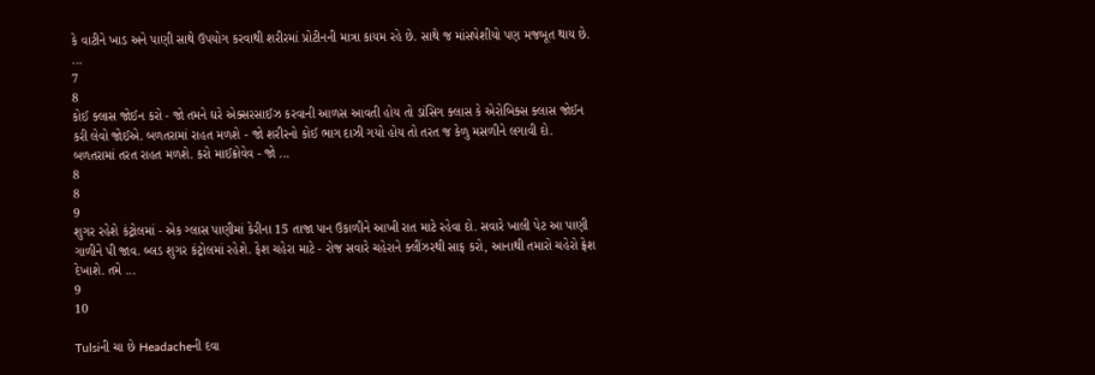કે વાટીને ખાડ અને પાણી સાથે ઉપયોગ કરવાથી શરીરમાં પ્રોટીનની માત્રા કાયમ રહે છે. સાથે જ માંસપેશીયો પણ મજબૂત થાય છે. ...
7
8
કોઈ ક્લાસ જોઈન કરો - જો તમને ઘરે એક્સરસાઈઝ કરવાની આળસ આવતી હોય તો ડાંસિગ ક્લાસ કે એરોબિક્સ ક્લાસ જોઈન કરી લેવો જોઈએ. બળતરામાં રાહત મળશે - જો શરીરનો કોઈ ભાગ દાઝી ગયો હોય તો તરત જ કેળુ મસળીને લગાવી દો. બળતરામાં તરત રાહત મળશે. કરો માઈક્રોવેવ - જો ...
8
8
9
શુગર રહેશે કંટ્રોલમાં - એક ગ્લાસ પાણીમાં કેરીના 15 તાજા પાન ઉકાળીને આખી રાત માટે રહેવા દો. સવારે ખાલી પેટ આ પાણી ગાળીને પી જાવ. બ્લડ શુગર કંટ્રોલમાં રહેશે. ફેશ ચહેરા માટે - રોજ સવારે ચહેરાને ક્લીંઝરથી સાફ કરો, આનાથી તમારો ચહેરો ફ્રેશ દેખાશે. તમે ...
9
10

Tulsiની ચા છે Headacheની દવા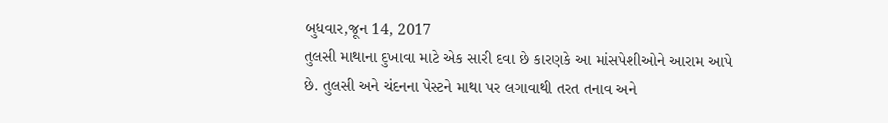બુધવાર,જૂન 14, 2017
તુલસી માથાના દુખાવા માટે એક સારી દવા છે કારણકે આ માંસપેશીઓને આરામ આપે છે. તુલસી અને ચંદનના પેસ્ટને માથા પર લગાવાથી તરત તનાવ અને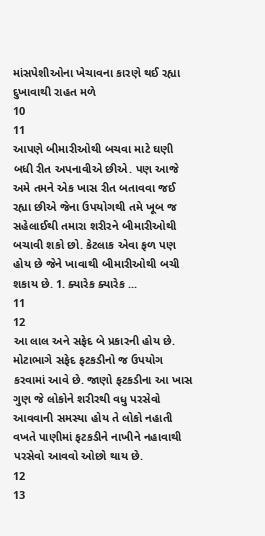માંસપેશીઓના ખેચાવના કારણે થઈ રહ્યા દુખાવાથી રાહત મળે
10
11
આપણે બીમારીઓથી બચવા માટે ઘણી બધી રીત અપનાવીએ છીએ. પણ આજે અમે તમને એક ખાસ રીત બતાવવા જઈ રહ્યા છીએ જેના ઉપયોગથી તમે ખૂબ જ સહેલાઈથી તમારા શરીરને બીમારીઓથી બચાવી શકો છો. કેટલાક એવા ફળ પણ હોય છે જેને ખાવાથી બીમારીઓથી બચી શકાય છે. 1. ક્યારેક ક્યારેક ...
11
12
આ લાલ અને સફેદ બે પ્રકારની હોય છે. મોટાભાગે સફેદ ફટકડીનો જ ઉપયોગ કરવામાં આવે છે. જાણો ફટકડીના આ ખાસ ગુણ જે લોકોને શરીરથી વધુ પરસેવો આવવાની સમસ્યા હોય તે લોકો નહાતી વખતે પાણીમાં ફટકડીને નાખીને નહાવાથી પરસેવો આવવો ઓછો થાય છે.
12
13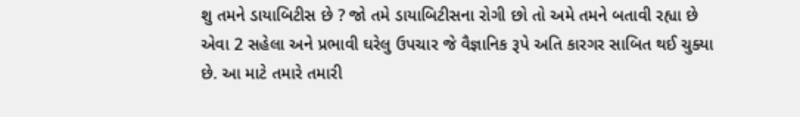શુ તમને ડાયાબિટીસ છે ? જો તમે ડાયાબિટીસના રોગી છો તો અમે તમને બતાવી રહ્યા છે એવા 2 સહેલા અને પ્રભાવી ઘરેલુ ઉપચાર જે વૈજ્ઞાનિક રૂપે અતિ કારગર સાબિત થઈ ચુક્યા છે. આ માટે તમારે તમારી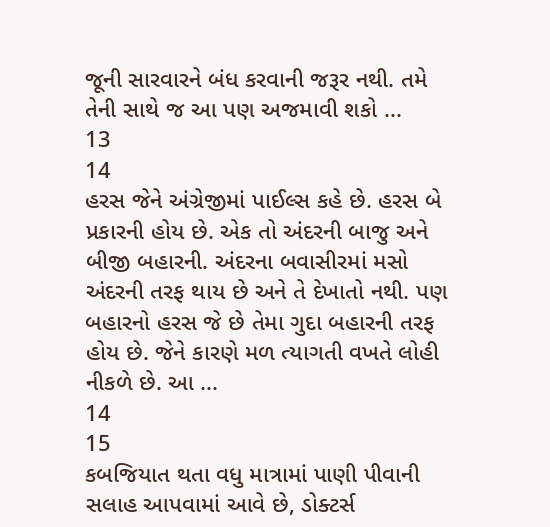જૂની સારવારને બંધ કરવાની જરૂર નથી. તમે તેની સાથે જ આ પણ અજમાવી શકો ...
13
14
હરસ જેને અંગ્રેજીમાં પાઈલ્સ કહે છે. હરસ બે પ્રકારની હોય છે. એક તો અંદરની બાજુ અને બીજી બહારની. અંદરના બવાસીરમાં મસો અંદરની તરફ થાય છે અને તે દેખાતો નથી. પણ બહારનો હરસ જે છે તેમા ગુદા બહારની તરફ હોય છે. જેને કારણે મળ ત્યાગતી વખતે લોહી નીકળે છે. આ ...
14
15
કબજિયાત થતા વધુ માત્રામાં પાણી પીવાની સલાહ આપવામાં આવે છે, ડોક્ટર્સ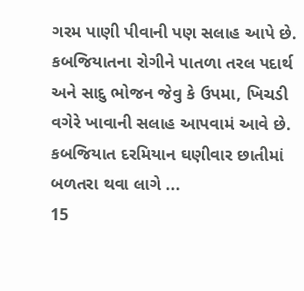ગરમ પાણી પીવાની પણ સલાહ આપે છે. કબજિયાતના રોગીને પાતળા તરલ પદાર્થ અને સાદુ ભોજન જેવુ કે ઉપમા, ખિચડી વગેરે ખાવાની સલાહ આપવામં આવે છે. કબજિયાત દરમિયાન ઘણીવાર છાતીમાં બળતરા થવા લાગે ...
15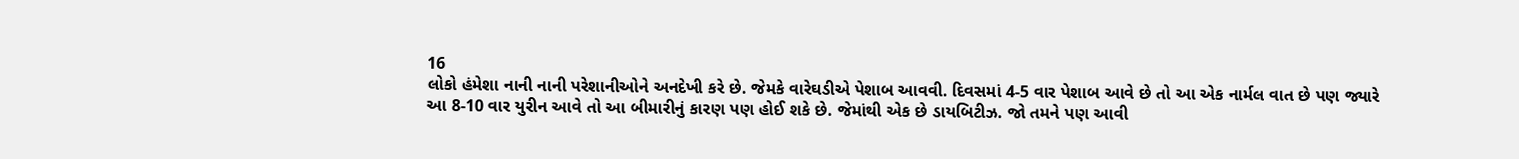16
લોકો હંમેશા નાની નાની પરેશાનીઓને અનદેખી કરે છે. જેમકે વારેઘડીએ પેશાબ આવવી. દિવસમાં 4-5 વાર પેશાબ આવે છે તો આ એક નાર્મલ વાત છે પણ જ્યારે આ 8-10 વાર યુરીન આવે તો આ બીમારીનું કારણ પણ હોઈ શકે છે. જેમાંથી એક છે ડાયબિટીઝ. જો તમને પણ આવી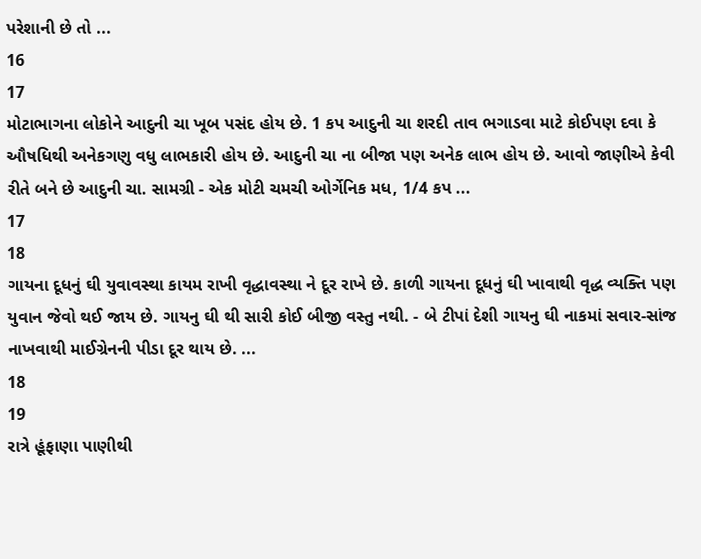પરેશાની છે તો ...
16
17
મોટાભાગના લોકોને આદુની ચા ખૂબ પસંદ હોય છે. 1 કપ આદુની ચા શરદી તાવ ભગાડવા માટે કોઈપણ દવા કે ઔષધિથી અનેકગણુ વધુ લાભકારી હોય છે. આદુની ચા ના બીજા પણ અનેક લાભ હોય છે. આવો જાણીએ કેવી રીતે બને છે આદુની ચા. સામગ્રી - એક મોટી ચમચી ઓર્ગેનિક મધ, 1/4 કપ ...
17
18
ગાયના દૂધનું ઘી યુવાવસ્થા કાયમ રાખી વૃદ્ધાવસ્થા ને દૂર રાખે છે. કાળી ગાયના દૂધનું ઘી ખાવાથી વૃદ્ધ વ્યક્તિ પણ યુવાન જેવો થઈ જાય છે. ગાયનુ ઘી થી સારી કોઈ બીજી વસ્તુ નથી. - બે ટીપાં દેશી ગાયનુ ઘી નાકમાં સવાર-સાંજ નાખવાથી માઈગ્રેનની પીડા દૂર થાય છે. ...
18
19
રાત્રે હૂંફાણા પાણીથી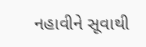નહાવીને સૂવાથી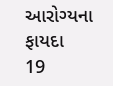આરોગ્યના ફાયદા
19